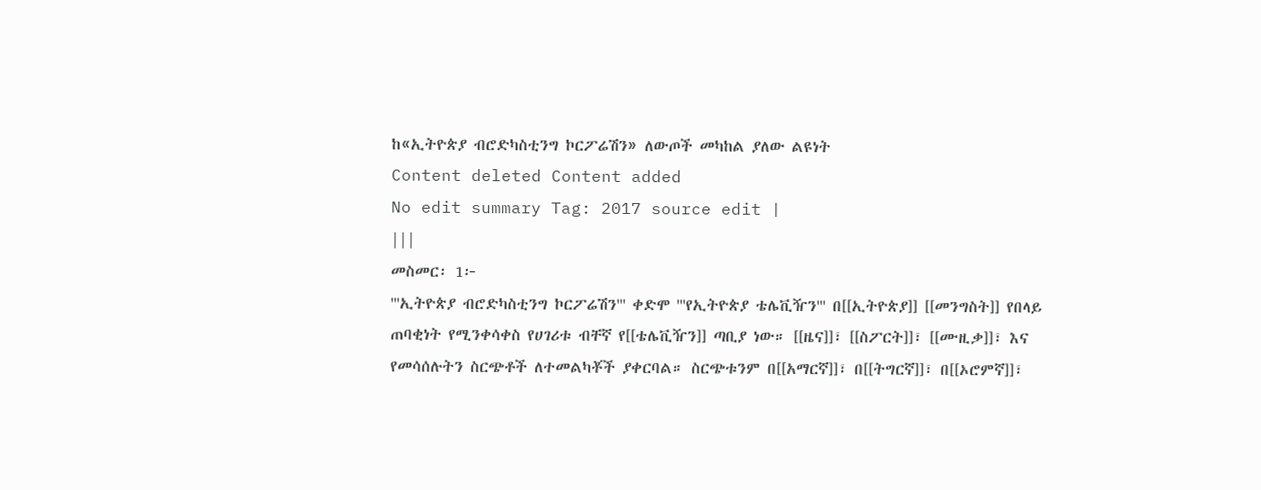ከ«ኢትዮጵያ ብሮድካስቲንግ ኮርፖሬሽን» ለውጦች መካከል ያለው ልዩነት
Content deleted Content added
No edit summary Tag: 2017 source edit |
|||
መስመር፡ 1፦
'''ኢትዮጵያ ብሮድካስቲንግ ኮርፖሬሽን''' ቀድሞ '''የኢትዮጵያ ቴሌቪዥን''' በ[[ኢትዮጵያ]] [[መንግስት]] የበላይ ጠባቂነት የሚንቀሳቀስ የሀገሪቱ ብቸኛ የ[[ቴሌቪዥን]] ጣቢያ ነው። [[ዜና]]፣ [[ስፖርት]]፣ [[ሙዚቃ]]፣ እና የመሳሰሉትን ስርጭቶች ለተመልካቾች ያቀርባል። ስርጭቱንም በ[[አማርኛ]]፣ በ[[ትግርኛ]]፣ በ[[ኦሮምኛ]]፣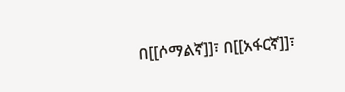በ[[ሶማልኛ]]፣ በ[[አፋርኛ]]፣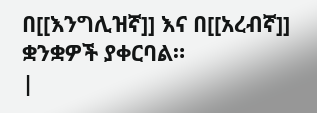በ[[እንግሊዝኛ]] እና በ[[አረብኛ]] ቋንቋዎች ያቀርባል።
|